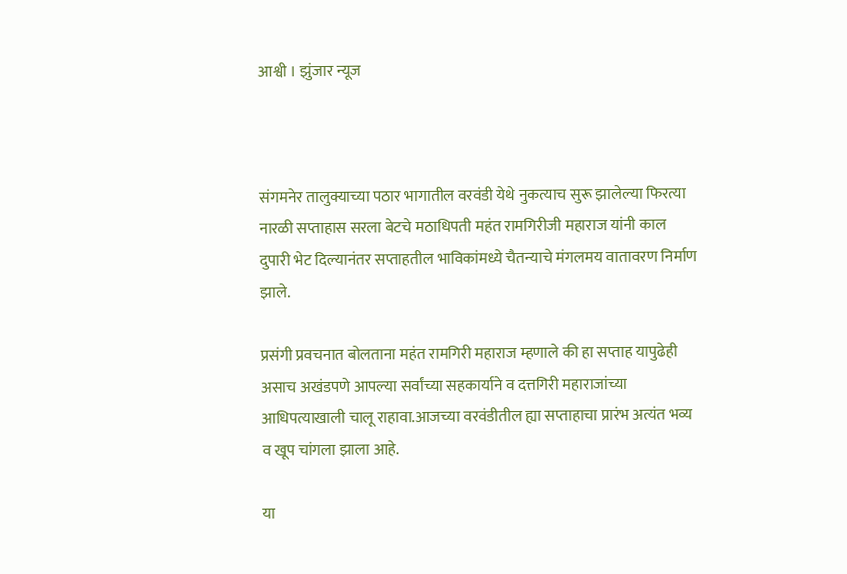आश्वी । झुंजार न्यूज



संगमनेर तालुक्याच्या पठार भागातील वरवंडी येथे नुकत्याच सुरू झालेल्या फिरत्या नारळी सप्ताहास सरला बेटचे मठाधिपती महंत रामगिरीजी महाराज यांनी काल दुपारी भेट दिल्यानंतर सप्ताहतील भाविकांमध्ये चैतन्याचे मंगलमय वातावरण निर्माण झाले.

प्रसंगी प्रवचनात बोलताना महंत रामगिरी महाराज म्हणाले की हा सप्ताह यापुढेही असाच अखंडपणे आपल्या सर्वांच्या सहकार्याने व दत्तगिरी महाराजांच्या आधिपत्याखाली चालू राहावा.आजच्या वरवंडीतील ह्या सप्ताहाचा प्रारंभ अत्यंत भव्य व खूप चांगला झाला आहे.

या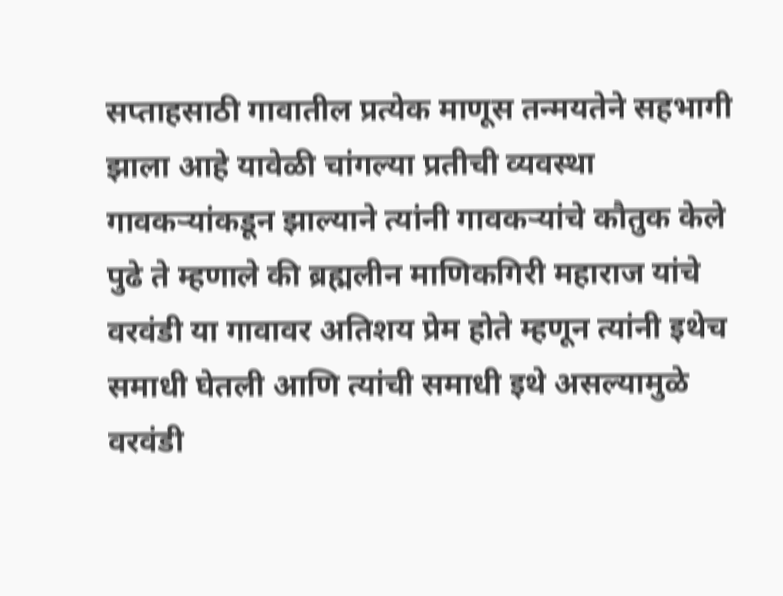सप्ताहसाठी गावातील प्रत्येक माणूस तन्मयतेने सहभागी झाला आहे यावेळी चांगल्या प्रतीची व्यवस्था गावकऱ्यांकडून झाल्याने त्यांनी गावकऱ्यांचे कौतुक केले पुढे ते म्हणाले की ब्रह्मलीन माणिकगिरी महाराज यांचे वरवंडी या गावावर अतिशय प्रेम होते म्हणून त्यांनी इथेच समाधी घेतली आणि त्यांची समाधी इथे असल्यामुळे वरवंडी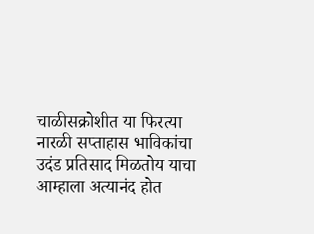चाळीसक्रोशीत या फिरत्या नारळी सप्ताहास भाविकांचा उदंड प्रतिसाद मिळतोय याचा आम्हाला अत्यानंद होत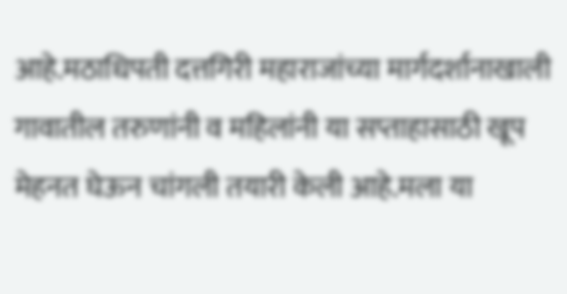आहे.मठाधिपती दत्तगिरी महाराजांच्या मार्गदर्शानाखाली गावातील तरुणांनी व महिलांनी या सप्ताहासाठी खूप मेहनत घेऊन चांगली तयारी केली आहे.मला या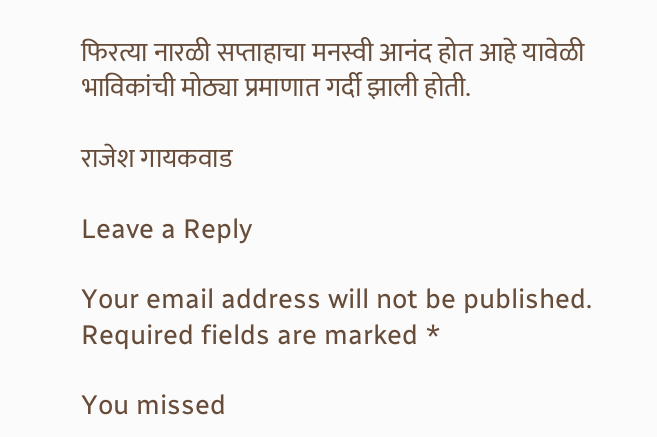फिरत्या नारळी सप्ताहाचा मनस्वी आनंद होत आहे यावेळी भाविकांची मोठ्या प्रमाणात गर्दी झाली होती.

राजेश गायकवाड

Leave a Reply

Your email address will not be published. Required fields are marked *

You missed